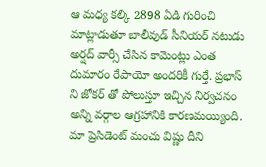ఆ మధ్య కల్కి 2898 ఏడి గురించి మాట్లాడుతూ బాలీవుడ్ సీనియర్ నటుడు అర్షద్ వార్సీ చేసిన కామెంట్లు ఎంత దుమారం రేపాయో అందరికీ గుర్తే. ప్రభాస్ ని జోకర్ తో పోలుస్తూ ఇచ్చిన నిర్వచనం అన్ని వర్గాల ఆగ్రహానికి కారణమయ్యింది. మా ప్రెసిడెంట్ మంచు విష్ణు దీని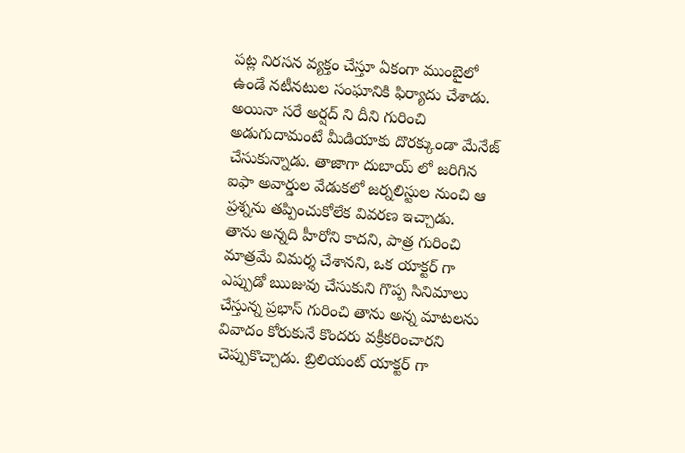పట్ల నిరసన వ్యక్తం చేస్తూ ఏకంగా ముంబైలో ఉండే నటీనటుల సంఘానికి ఫిర్యాదు చేశాడు. అయినా సరే అర్షద్ ని దీని గురించి అడుగుదామంటే మీడియాకు దొరక్కుండా మేనేజ్ చేసుకున్నాడు. తాజాగా దుబాయ్ లో జరిగిన ఐఫా అవార్డుల వేడుకలో జర్నలిస్టుల నుంచి ఆ ప్రశ్నను తప్పించుకోలేక వివరణ ఇచ్చాడు.
తాను అన్నది హీరోని కాదని, పాత్ర గురించి మాత్రమే విమర్శ చేశానని, ఒక యాక్టర్ గా ఎప్పుడో ఋజువు చేసుకుని గొప్ప సినిమాలు చేస్తున్న ప్రభాస్ గురించి తాను అన్న మాటలను వివాదం కోరుకునే కొందరు వక్రీకరించారని చెప్పుకొచ్చాడు. బ్రిలియంట్ యాక్టర్ గా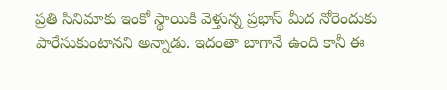ప్రతి సినిమాకు ఇంకో స్థాయికి వెళ్తున్న ప్రభాస్ మీద నోరెందుకు పారేసుకుంటానని అన్నాడు. ఇదంతా బాగానే ఉంది కానీ ఈ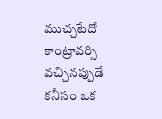ముచ్చటేదో కాంట్రావర్సి వచ్చినప్పుడే కనీసం ఒక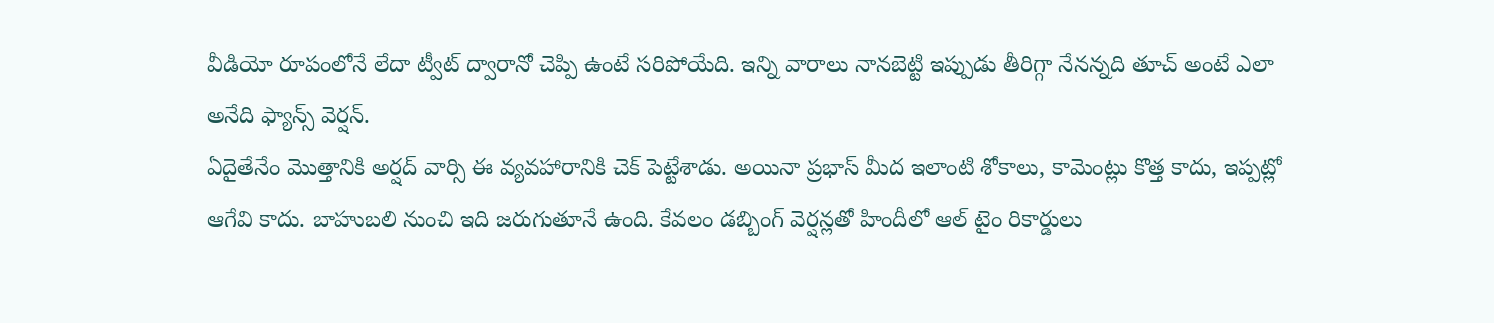వీడియో రూపంలోనే లేదా ట్వీట్ ద్వారానో చెప్పి ఉంటే సరిపోయేది. ఇన్ని వారాలు నానబెట్టి ఇప్పుడు తీరిగ్గా నేనన్నది తూచ్ అంటే ఎలా అనేది ఫ్యాన్స్ వెర్షన్.
ఏదైతేనేం మొత్తానికి అర్షద్ వార్సి ఈ వ్యవహారానికి చెక్ పెట్టేశాడు. అయినా ప్రభాస్ మీద ఇలాంటి శోకాలు, కామెంట్లు కొత్త కాదు, ఇప్పట్లో ఆగేవి కాదు. బాహుబలి నుంచి ఇది జరుగుతూనే ఉంది. కేవలం డబ్బింగ్ వెర్షన్లతో హిందీలో ఆల్ టైం రికార్డులు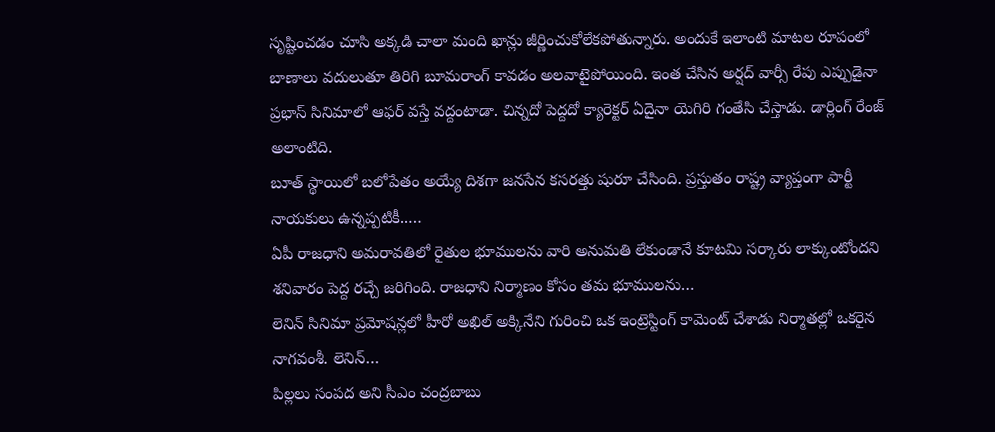సృష్టించడం చూసి అక్కడి చాలా మంది ఖాన్లు జీర్ణించుకోలేకపోతున్నారు. అందుకే ఇలాంటి మాటల రూపంలో బాణాలు వదులుతూ తిరిగి బూమరాంగ్ కావడం అలవాటైపోయింది. ఇంత చేసిన అర్షద్ వార్సీ రేపు ఎప్పుడైనా ప్రభాస్ సినిమాలో ఆఫర్ వస్తే వద్దంటాడా. చిన్నదో పెద్దదో క్యారెక్టర్ ఏదైనా యెగిరి గంతేసి చేస్తాడు. డార్లింగ్ రేంజ్ అలాంటిది.
బూత్ స్థాయిలో బలోపేతం అయ్యే దిశగా జనసేన కసరత్తు షురూ చేసింది. ప్రస్తుతం రాష్ట్ర వ్యాప్తంగా పార్టీ నాయకులు ఉన్నప్పటికీ..…
ఏపీ రాజధాని అమరావతిలో రైతుల భూములను వారి అనుమతి లేకుండానే కూటమి సర్కారు లాక్కుంటోందని శనివారం పెద్ద రచ్చే జరిగింది. రాజధాని నిర్మాణం కోసం తమ భూములను…
లెనిన్ సినిమా ప్రమోషన్లలో హీరో అఖిల్ అక్కినేని గురించి ఒక ఇంట్రెస్టింగ్ కామెంట్ చేశాడు నిర్మాతల్లో ఒకరైన నాగవంశీ. లెనిన్…
పిల్లలు సంపద అని సీఎం చంద్రబాబు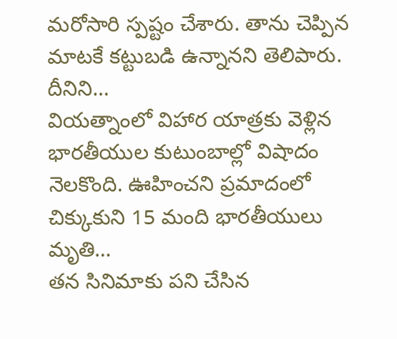మరోసారి స్పష్టం చేశారు. తాను చెప్పిన మాటకే కట్టుబడి ఉన్నానని తెలిపారు. దీనిని…
వియత్నాంలో విహార యాత్రకు వెళ్లిన భారతీయుల కుటుంబాల్లో విషాదం నెలకొంది. ఊహించని ప్రమాదంలో చిక్కుకుని 15 మంది భారతీయులు మృతి…
తన సినిమాకు పని చేసిన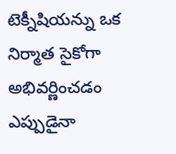టెక్నీషియన్ను ఒక నిర్మాత సైకోగా అభివర్ణించడం ఎప్పుడైనా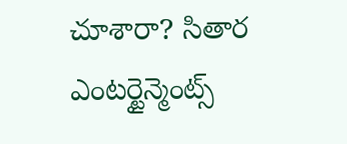చూశారా? సితార ఎంటర్టైన్మెంట్స్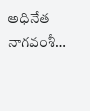అధినేత నాగవంశీ…